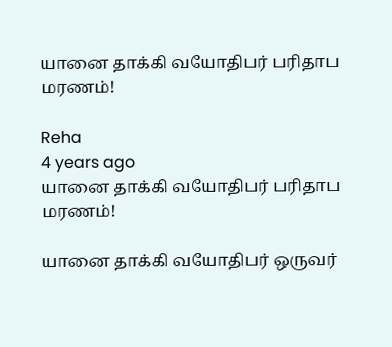யானை தாக்கி வயோதிபர் பரிதாப மரணம்!

Reha
4 years ago
யானை தாக்கி வயோதிபர் பரிதாப மரணம்!

யானை தாக்கி வயோதிபர் ஒருவர்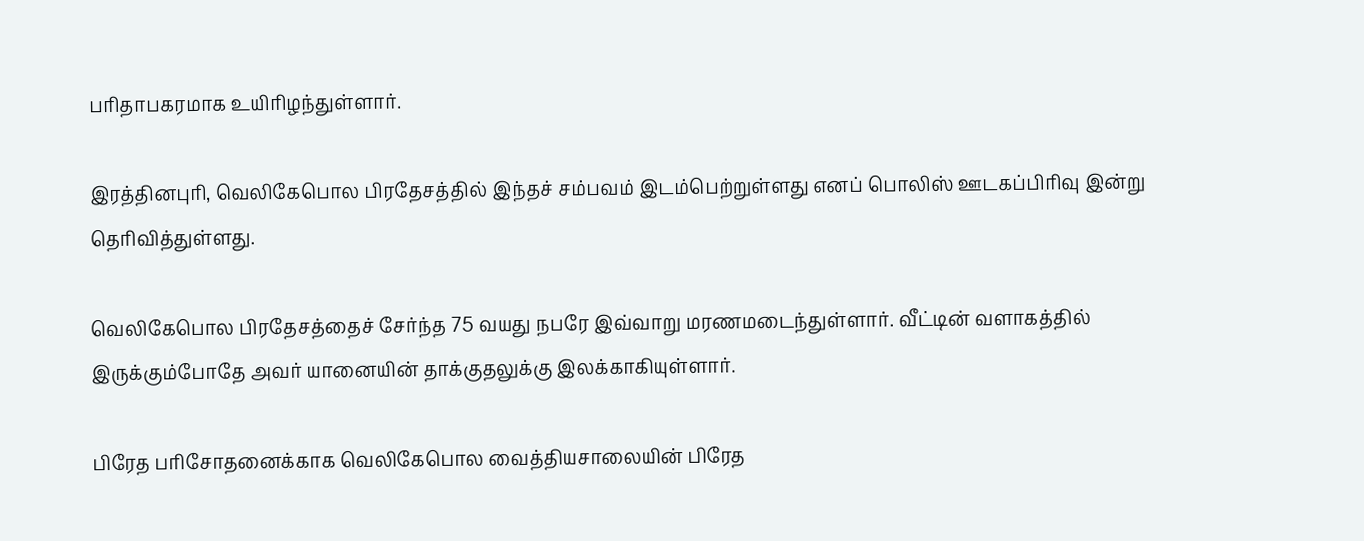பரிதாபகரமாக உயிரிழந்துள்ளார்.

இரத்தினபுரி, வெலிகேபொல பிரதேசத்தில் இந்தச் சம்பவம் இடம்பெற்றுள்ளது எனப் பொலிஸ் ஊடகப்பிரிவு இன்று தெரிவித்துள்ளது.

வெலிகேபொல பிரதேசத்தைச் சேர்ந்த 75 வயது நபரே இவ்வாறு மரணமடைந்துள்ளார். வீட்டின் வளாகத்தில் இருக்கும்போதே அவர் யானையின் தாக்குதலுக்கு இலக்காகியுள்ளார்.

பிரேத பரிசோதனைக்காக வெலிகேபொல வைத்தியசாலையின் பிரேத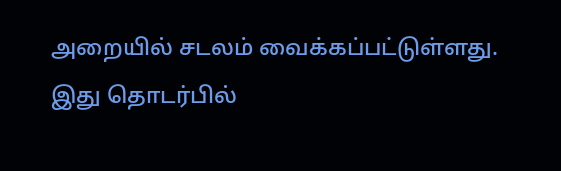அறையில் சடலம் வைக்கப்பட்டுள்ளது. இது தொடர்பில்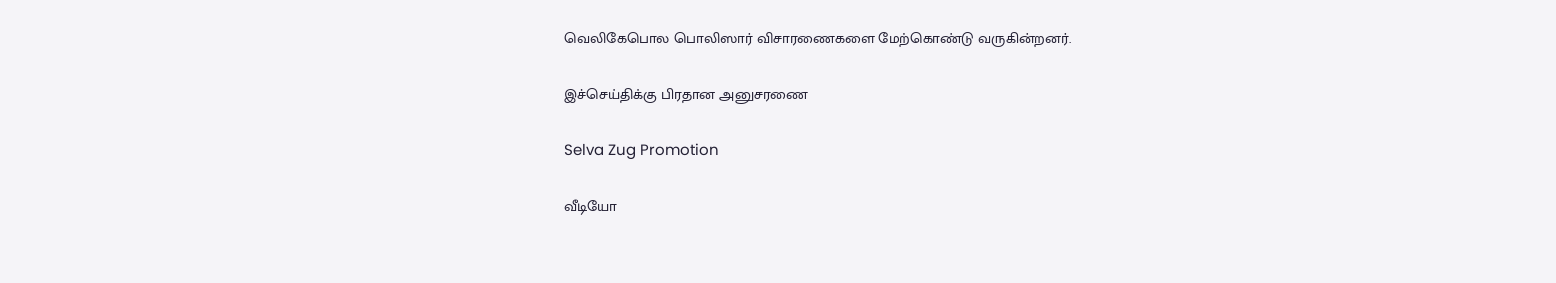வெலிகேபொல பொலிஸார் விசாரணைகளை மேற்கொண்டு வருகின்றனர்.

இச்செய்திக்கு பிரதான அனுசரணை

Selva Zug Promotion

வீடியோ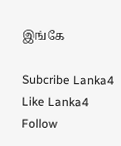இங்கே

Subcribe Lanka4
Like Lanka4
Follow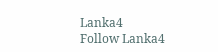Lanka4
Follow Lanka4